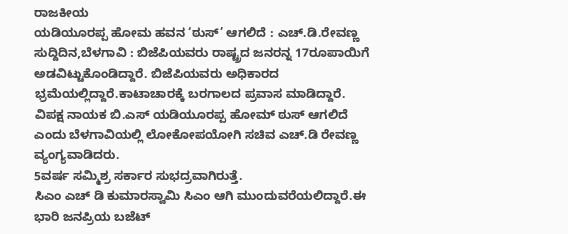ರಾಜಕೀಯ
ಯಡಿಯೂರಪ್ಪ ಹೋಮ ಹವನ ‘ಠುಸ್’ ಆಗಲಿದೆ : ಎಚ್.ಡಿ.ರೇವಣ್ಣ
ಸುದ್ದಿದಿನ,ಬೆಳಗಾವಿ : ಬಿಜೆಪಿಯವರು ರಾಷ್ಟ್ರದ ಜನರನ್ನ 17ರೂಪಾಯಿಗೆ ಅಡವಿಟ್ಟುಕೊಂಡಿದ್ದಾರೆ. ಬಿಜೆಪಿಯವರು ಅಧಿಕಾರದ ಭ್ರಮೆಯಲ್ಲಿದ್ದಾರೆ.ಕಾಟಾಚಾರಕ್ಕೆ ಬರಗಾಲದ ಪ್ರವಾಸ ಮಾಡಿದ್ದಾರೆ. ವಿಪಕ್ಷ ನಾಯಕ ಬಿ.ಎಸ್ ಯಡಿಯೂರಪ್ಪ ಹೋಮ್ ಠುಸ್ ಆಗಲಿದೆ ಎಂದು ಬೆಳಗಾವಿಯಲ್ಲಿ ಲೋಕೋಪಯೋಗಿ ಸಚಿವ ಎಚ್.ಡಿ ರೇವಣ್ಣ ವ್ಯಂಗ್ಯವಾಡಿದರು.
5ವರ್ಷ ಸಮ್ಮಿಶ್ರ ಸರ್ಕಾರ ಸುಭದ್ರವಾಗಿರುತ್ತೆ.
ಸಿಎಂ ಎಚ್ ಡಿ ಕುಮಾರಸ್ವಾಮಿ ಸಿಎಂ ಆಗಿ ಮುಂದುವರೆಯಲಿದ್ದಾರೆ.ಈ ಭಾರಿ ಜನಪ್ರಿಯ ಬಜೆಟ್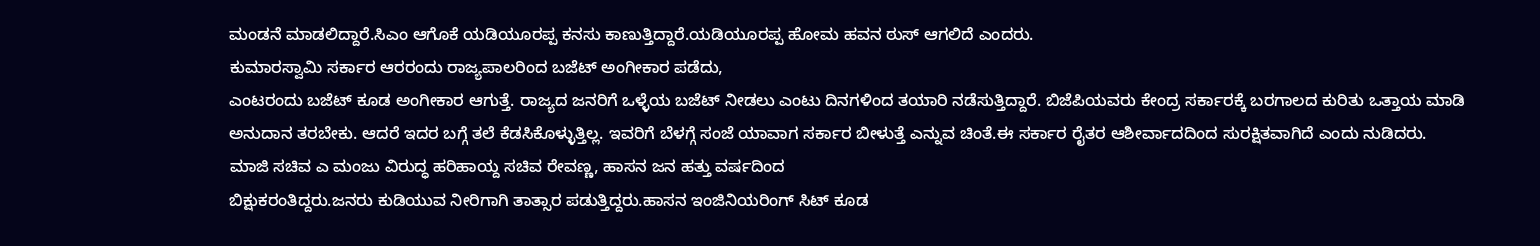ಮಂಡನೆ ಮಾಡಲಿದ್ದಾರೆ.ಸಿಎಂ ಆಗೊಕೆ ಯಡಿಯೂರಪ್ಪ ಕನಸು ಕಾಣುತ್ತಿದ್ದಾರೆ.ಯಡಿಯೂರಪ್ಪ ಹೋಮ ಹವನ ಠುಸ್ ಆಗಲಿದೆ ಎಂದರು.
ಕುಮಾರಸ್ವಾಮಿ ಸರ್ಕಾರ ಆರರಂದು ರಾಜ್ಯಪಾಲರಿಂದ ಬಜೆಟ್ ಅಂಗೀಕಾರ ಪಡೆದು,
ಎಂಟರಂದು ಬಜೆಟ್ ಕೂಡ ಅಂಗೀಕಾರ ಆಗುತ್ತೆ. ರಾಜ್ಯದ ಜನರಿಗೆ ಒಳ್ಳೆಯ ಬಜೆಟ್ ನೀಡಲು ಎಂಟು ದಿನಗಳಿಂದ ತಯಾರಿ ನಡೆಸುತ್ತಿದ್ದಾರೆ. ಬಿಜೆಪಿಯವರು ಕೇಂದ್ರ ಸರ್ಕಾರಕ್ಕೆ ಬರಗಾಲದ ಕುರಿತು ಒತ್ತಾಯ ಮಾಡಿ ಅನುದಾನ ತರಬೇಕು. ಆದರೆ ಇದರ ಬಗ್ಗೆ ತಲೆ ಕೆಡಸಿಕೊಳ್ಳುತ್ತಿಲ್ಲ. ಇವರಿಗೆ ಬೆಳಗ್ಗೆ ಸಂಜೆ ಯಾವಾಗ ಸರ್ಕಾರ ಬೀಳುತ್ತೆ ಎನ್ನುವ ಚಿಂತೆ.ಈ ಸರ್ಕಾರ ರೈತರ ಆಶೀರ್ವಾದದಿಂದ ಸುರಕ್ಷಿತವಾಗಿದೆ ಎಂದು ನುಡಿದರು.
ಮಾಜಿ ಸಚಿವ ಎ ಮಂಜು ವಿರುದ್ಧ ಹರಿಹಾಯ್ದ ಸಚಿವ ರೇವಣ್ಣ, ಹಾಸನ ಜನ ಹತ್ತು ವರ್ಷದಿಂದ
ಬಿಕ್ಷುಕರಂತಿದ್ದರು.ಜನರು ಕುಡಿಯುವ ನೀರಿಗಾಗಿ ತಾತ್ಸಾರ ಪಡುತ್ತಿದ್ದರು.ಹಾಸನ ಇಂಜಿನಿಯರಿಂಗ್ ಸಿಟ್ ಕೂಡ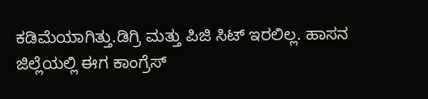ಕಡಿಮೆಯಾಗಿತ್ತು.ಡಿಗ್ರಿ ಮತ್ತು ಪಿಜಿ ಸಿಟ್ ಇರಲಿಲ್ಲ. ಹಾಸನ ಜಿಲ್ಲೆಯಲ್ಲಿ ಈಗ ಕಾಂಗ್ರೆಸ್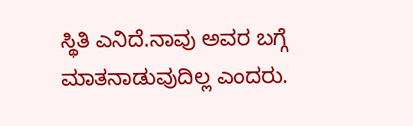ಸ್ಥಿತಿ ಎನಿದೆ.ನಾವು ಅವರ ಬಗ್ಗೆ ಮಾತನಾಡುವುದಿಲ್ಲ ಎಂದರು.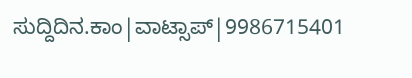ಸುದ್ದಿದಿನ.ಕಾಂ|ವಾಟ್ಸಾಪ್|9986715401